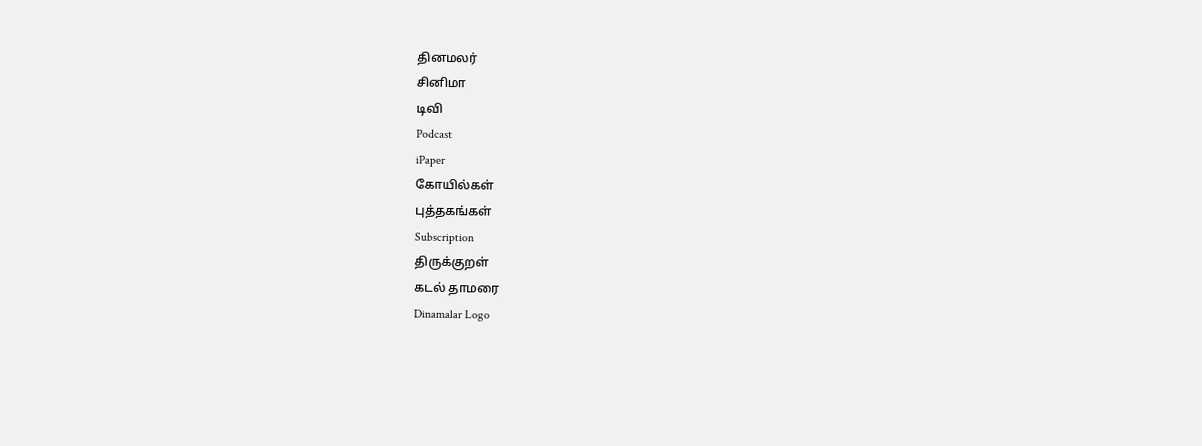தினமலர்
சினிமா
டிவி
Podcast
iPaper
கோயில்கள்
புத்தகங்கள்
Subscription
திருக்குறள்
கடல் தாமரை
Dinamalar Logo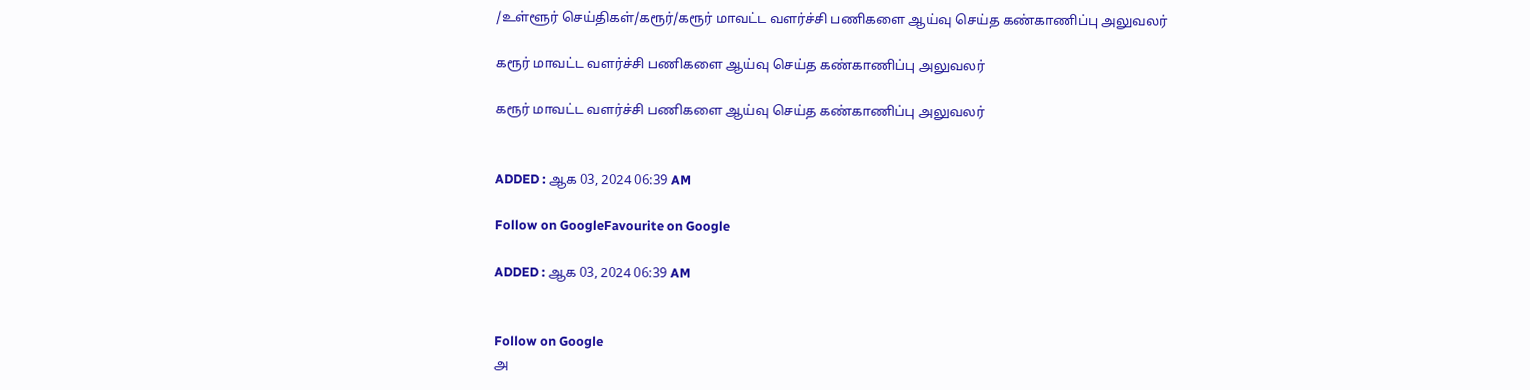/உள்ளூர் செய்திகள்/கரூர்/கரூர் மாவட்ட வளர்ச்சி பணிகளை ஆய்வு செய்த கண்காணிப்பு அலுவலர்

கரூர் மாவட்ட வளர்ச்சி பணிகளை ஆய்வு செய்த கண்காணிப்பு அலுவலர்

கரூர் மாவட்ட வளர்ச்சி பணிகளை ஆய்வு செய்த கண்காணிப்பு அலுவலர்


ADDED : ஆக 03, 2024 06:39 AM

Follow on GoogleFavourite on Google

ADDED : ஆக 03, 2024 06:39 AM


Follow on Google
அ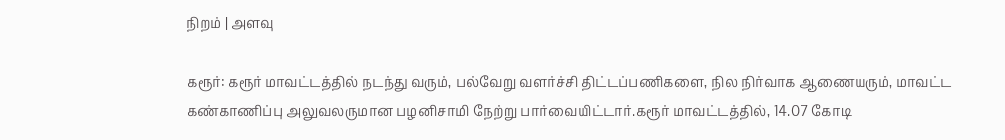நிறம் | அளவு

கரூர்: கரூர் மாவட்டத்தில் நடந்து வரும், பல்வேறு வளர்ச்சி திட்டப்பணிகளை, நில நிர்வாக ஆணையரும், மாவட்ட கண்காணிப்பு அலுவலருமான பழனிசாமி நேற்று பார்வையிட்டார்.கரூர் மாவட்டத்தில், 14.07 கோடி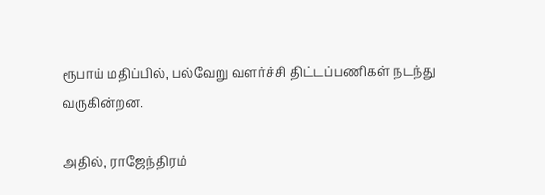ரூபாய் மதிப்பில், பல்வேறு வளர்ச்சி திட்டப்பணிகள் நடந்து வருகின்றன.

அதில், ராஜேந்திரம்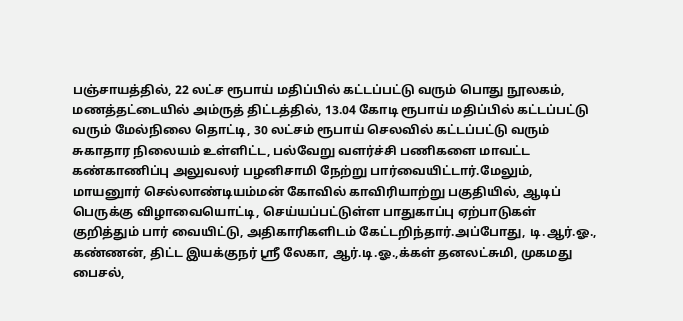பஞ்சாயத்தில், 22 லட்ச ரூபாய் மதிப்பில் கட்டப்பட்டு வரும் பொது நூலகம், மணத்தட்டையில் அம்ருத் திட்டத்தில், 13.04 கோடி ரூபாய் மதிப்பில் கட்டப்பட்டு வரும் மேல்நிலை தொட்டி, 30 லட்சம் ரூபாய் செலவில் கட்டப்பட்டு வரும் சுகாதார நிலையம் உள்ளிட்ட, பல்வேறு வளர்ச்சி பணிகளை மாவட்ட கண்காணிப்பு அலுவலர் பழனிசாமி நேற்று பார்வையிட்டார்.மேலும், மாயனுார் செல்லாண்டியம்மன் கோவில் காவிரியாற்று பகுதியில், ஆடிப் பெருக்கு விழாவையொட்டி, செய்யப்பட்டுள்ள பாதுகாப்பு ஏற்பாடுகள் குறித்தும் பார் வையிட்டு, அதிகாரிகளிடம் கேட்டறிந்தார்.அப்போது, டி.ஆர்.ஓ., கண்ணன், திட்ட இயக்குநர் ஸ்ரீ லேகா, ஆர்.டி.ஓ.,க்கள் தனலட்சுமி, முகமது பைசல்,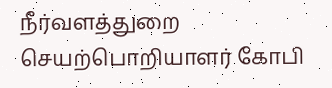நீர்வளத்துறை செயற்பொறியாளர் கோபி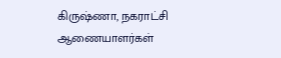கிருஷ்ணா, நகராட்சி ஆணையாளர்கள்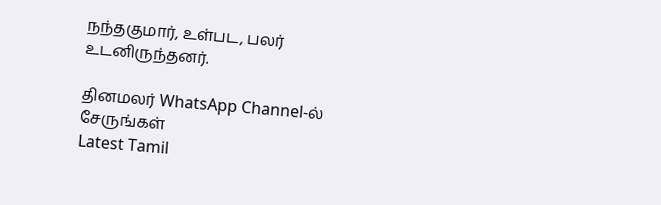நந்தகுமார், உள்பட, பலர் உடனிருந்தனர்.

தினமலர் WhatsApp Channel-ல் சேருங்கள்
Latest Tamil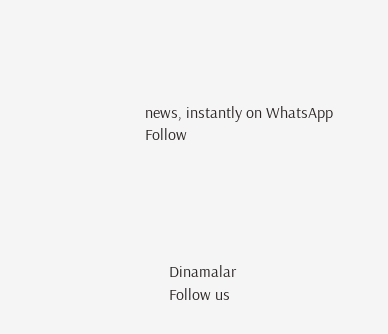news, instantly on WhatsApp
Follow





      Dinamalar
      Follow us